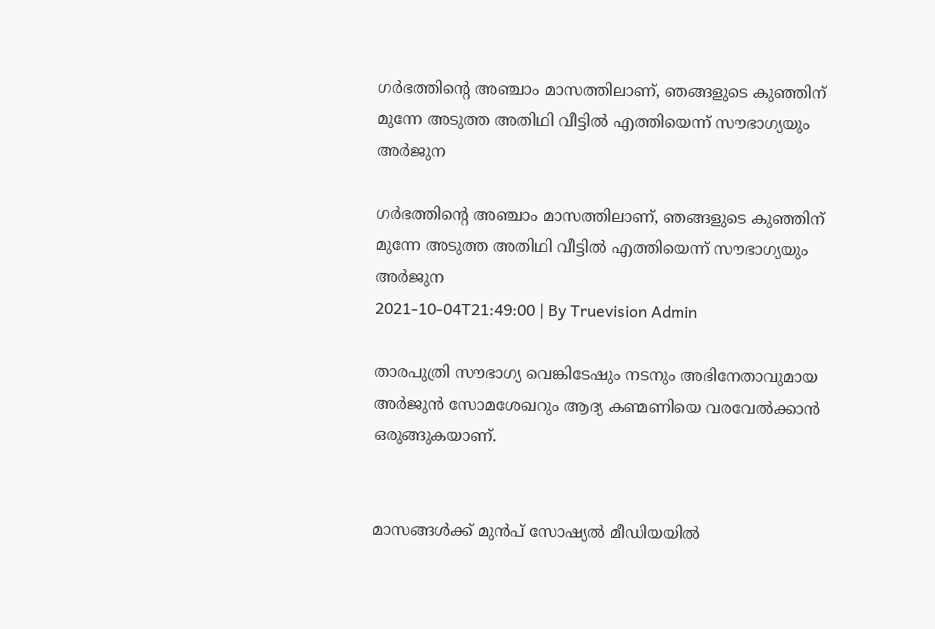ഗർഭത്തിൻ്റെ അഞ്ചാം മാസത്തിലാണ്, ഞങ്ങളുടെ കുഞ്ഞിന് മുന്നേ അടുത്ത അതിഥി വീട്ടില്‍ എത്തിയെന്ന് സൗഭാഗ്യയും അര്‍ജുന

ഗർഭത്തിൻ്റെ അഞ്ചാം മാസത്തിലാണ്, ഞങ്ങളുടെ കുഞ്ഞിന് മുന്നേ അടുത്ത അതിഥി വീട്ടില്‍ എത്തിയെന്ന് സൗഭാഗ്യയും അര്‍ജുന
2021-10-04T21:49:00 | By Truevision Admin

താരപുത്രി സൗഭാഗ്യ വെങ്കിടേഷും നടനും അഭിനേതാവുമായ അര്‍ജുന്‍ സോമശേഖറും ആദ്യ കണ്മണിയെ വരവേല്‍ക്കാന്‍ ഒരുങ്ങുകയാണ്.


മാസങ്ങള്‍ക്ക് മുന്‍പ് സോഷ്യല്‍ മീഡിയയില്‍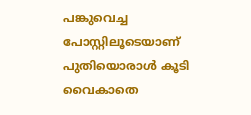പങ്കുവെച്ച പോസ്റ്റിലൂടെയാണ് പുതിയൊരാള്‍ കൂടി വൈകാതെ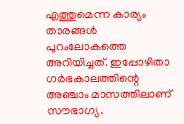എത്തുമെന്ന കാര്യം താരങ്ങള്‍ പുറംലോകത്തെ അറിയിച്ചത്. ഇപ്പോഴിതാ ഗര്‍ഭകാലത്തിന്റെ അഞ്ചാം മാസത്തിലാണ് സൗഭാഗ്യ.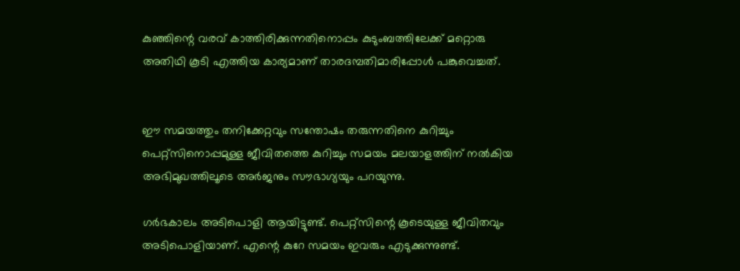കുഞ്ഞിന്റെ വരവ് കാത്തിരിക്കുന്നതിനൊപ്പം കുടുംബത്തിലേക്ക് മറ്റൊരു അതിഥി കൂടി എത്തിയ കാര്യമാണ് താരദമ്പതിമാരിപ്പോള്‍ പങ്കുവെച്ചത്.


ഈ സമയത്തും തനിക്കേറ്റവും സന്തോഷം തരുന്നതിനെ കുറിച്ചും പെറ്റ്‌സിനൊപ്പമുള്ള ജീവിതത്തെ കുറിച്ചും സമയം മലയാളത്തിന് നല്‍കിയ അഭിമുഖത്തിലൂടെ അര്‍ജനും സൗഭാഗ്യയും പറയുന്നു.

ഗര്‍ഭകാലം അടിപൊളി ആയിട്ടുണ്ട്. പെറ്റ്സിന്റെ കൂടെയുള്ള ജീവിതവും അടിപൊളിയാണ്. എന്റെ കുറേ സമയം ഇവരും എടുക്കുന്നുണ്ട്.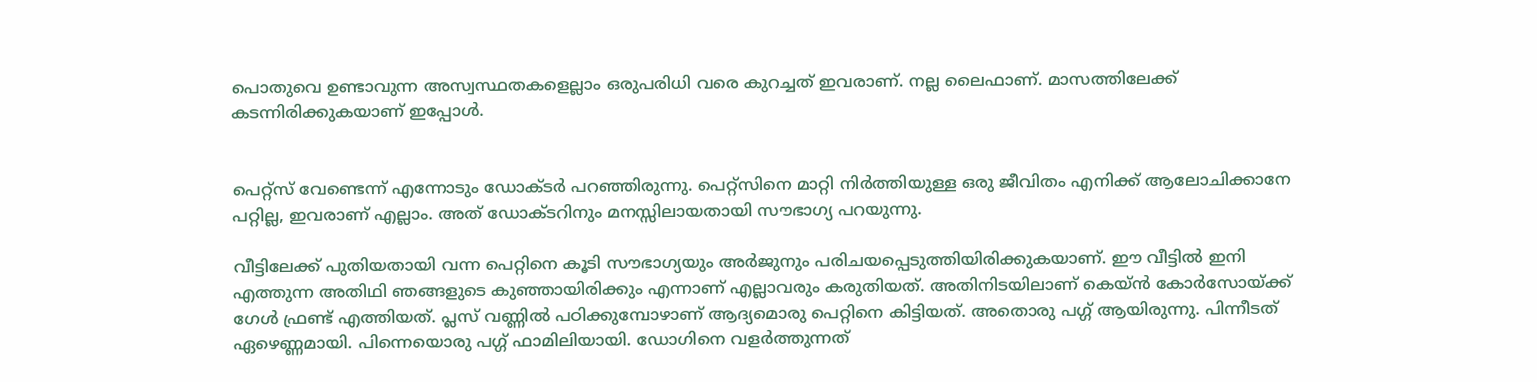പൊതുവെ ഉണ്ടാവുന്ന അസ്വസ്ഥതകളെല്ലാം ഒരുപരിധി വരെ കുറച്ചത് ഇവരാണ്. നല്ല ലൈഫാണ്. മാസത്തിലേക്ക് കടന്നിരിക്കുകയാണ് ഇപ്പോള്‍.


പെറ്റ്സ് വേണ്ടെന്ന് എന്നോടും ഡോക്ടര്‍ പറഞ്ഞിരുന്നു. പെറ്റ്സിനെ മാറ്റി നിര്‍ത്തിയുള്ള ഒരു ജീവിതം എനിക്ക് ആലോചിക്കാനേ പറ്റില്ല, ഇവരാണ് എല്ലാം. അത് ഡോക്ടറിനും മനസ്സിലായതായി സൗഭാഗ്യ പറയുന്നു.

വീട്ടിലേക്ക് പുതിയതായി വന്ന പെറ്റിനെ കൂടി സൗഭാഗ്യയും അര്‍ജുനും പരിചയപ്പെടുത്തിയിരിക്കുകയാണ്. ഈ വീട്ടില്‍ ഇനി എത്തുന്ന അതിഥി ഞങ്ങളുടെ കുഞ്ഞായിരിക്കും എന്നാണ് എല്ലാവരും കരുതിയത്. അതിനിടയിലാണ് കെയ്ന്‍ കോര്‍സോയ്ക്ക് ഗേള്‍ ഫ്രണ്ട് എത്തിയത്. പ്ലസ് വണ്ണില്‍ പഠിക്കുമ്പോഴാണ് ആദ്യമൊരു പെറ്റിനെ കിട്ടിയത്. അതൊരു പഗ്ഗ് ആയിരുന്നു. പിന്നീടത് ഏഴെണ്ണമായി. പിന്നെയൊരു പഗ്ഗ് ഫാമിലിയായി. ഡോഗിനെ വളര്‍ത്തുന്നത്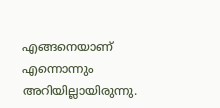എങ്ങനെയാണ് എന്നൊന്നും അറിയില്ലായിരുന്നു.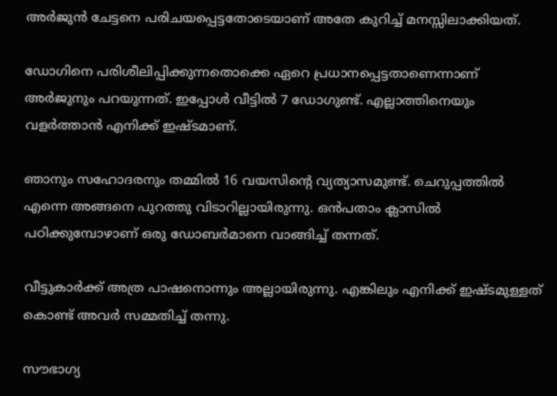അര്‍ജുന്‍ ചേട്ടനെ പരിചയപ്പെട്ടതോടെയാണ് അതേ കുറിച്ച് മനസ്സിലാക്കിയത്.

ഡോഗിനെ പരിശീലിപ്പിക്കുന്നതൊക്കെ ഏറെ പ്രധാനപ്പെട്ടതാണെന്നാണ് അര്‍ജുനും പറയുന്നത്. ഇപ്പോള്‍ വീട്ടില്‍ 7 ഡോഗുണ്ട്. എല്ലാത്തിനെയും വളര്‍ത്താന്‍ എനിക്ക് ഇഷ്ടമാണ്.

ഞാനും സഹോദരനും തമ്മില്‍ 16 വയസിന്റെ വ്യത്യാസമുണ്ട്. ചെറുപ്പത്തില്‍ എന്നെ അങ്ങനെ പുറത്തു വിടാറില്ലായിരുന്നു. ഒന്‍പതാം ക്ലാസില്‍ പഠിക്കുമ്പോഴാണ് ഒരു ഡോബര്‍മാനെ വാങ്ങിച്ച് തന്നത്.

വീട്ടുകാര്‍ക്ക് അത്ര പാഷനൊന്നും അല്ലായിരുന്നു. എങ്കിലും എനിക്ക് ഇഷ്ടമുള്ളത് കൊണ്ട് അവര്‍ സമ്മതിച്ച് തന്നു.

സൗഭാഗ്യ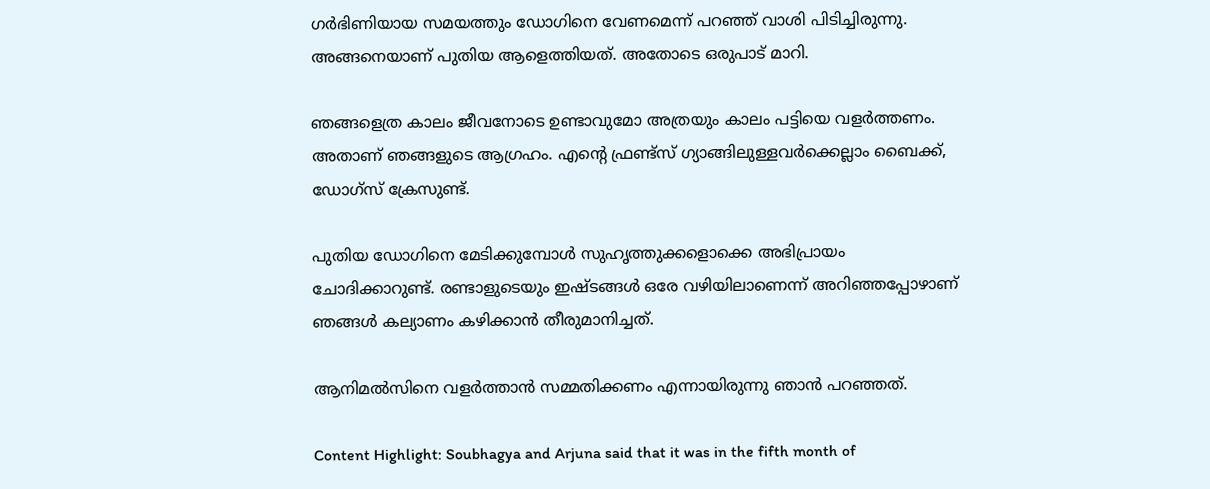ഗര്‍ഭിണിയായ സമയത്തും ഡോഗിനെ വേണമെന്ന് പറഞ്ഞ് വാശി പിടിച്ചിരുന്നു. അങ്ങനെയാണ് പുതിയ ആളെത്തിയത്. അതോടെ ഒരുപാട് മാറി.

ഞങ്ങളെത്ര കാലം ജീവനോടെ ഉണ്ടാവുമോ അത്രയും കാലം പട്ടിയെ വളര്‍ത്തണം. അതാണ് ഞങ്ങളുടെ ആഗ്രഹം. എന്റെ ഫ്രണ്ട്സ് ഗ്യാങ്ങിലുള്ളവര്‍ക്കെല്ലാം ബൈക്ക്, ഡോഗ്സ് ക്രേസുണ്ട്.

പുതിയ ഡോഗിനെ മേടിക്കുമ്പോള്‍ സുഹൃത്തുക്കളൊക്കെ അഭിപ്രായം ചോദിക്കാറുണ്ട്. രണ്ടാളുടെയും ഇഷ്ടങ്ങള്‍ ഒരേ വഴിയിലാണെന്ന് അറിഞ്ഞപ്പോഴാണ് ഞങ്ങള്‍ കല്യാണം കഴിക്കാന്‍ തീരുമാനിച്ചത്.

ആനിമല്‍സിനെ വളര്‍ത്താന്‍ സമ്മതിക്കണം എന്നായിരുന്നു ഞാന്‍ പറഞ്ഞത്.

Content Highlight: Soubhagya and Arjuna said that it was in the fifth month of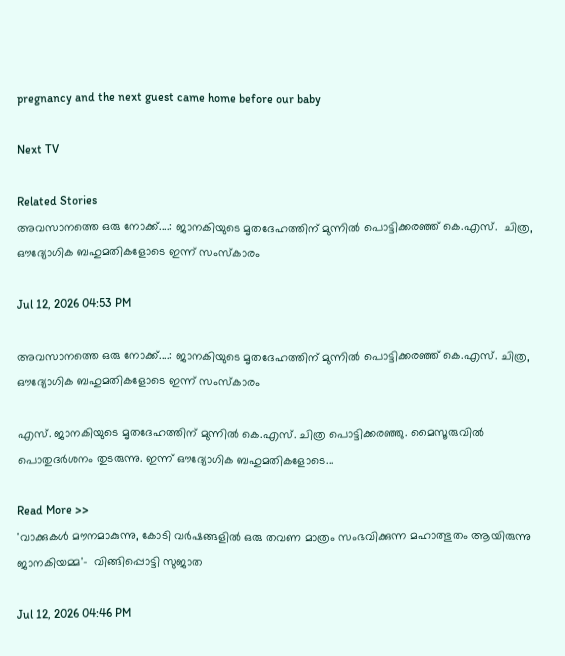pregnancy and the next guest came home before our baby

Next TV

Related Stories
അവസാനത്തെ ഒരു നോക്ക്....: ജാനകിയുടെ മൃതദേഹത്തിന് മുന്നിൽ പൊട്ടിക്കരഞ്ഞ് കെ.എസ്.  ചിത്ര, ഔദ്യോഗിക ബഹുമതികളോടെ ഇന്ന് സംസ്കാരം

Jul 12, 2026 04:53 PM

അവസാനത്തെ ഒരു നോക്ക്....: ജാനകിയുടെ മൃതദേഹത്തിന് മുന്നിൽ പൊട്ടിക്കരഞ്ഞ് കെ.എസ്. ചിത്ര, ഔദ്യോഗിക ബഹുമതികളോടെ ഇന്ന് സംസ്കാരം

എസ്. ജാനകിയുടെ മൃതദേഹത്തിന് മുന്നിൽ കെ.എസ്. ചിത്ര പൊട്ടിക്കരഞ്ഞു. മൈസൂരുവിൽ പൊതുദർശനം തുടരുന്നു. ഇന്ന് ഔദ്യോഗിക ബഹുമതികളോടെ...

Read More >>
'വാക്കുകൾ മൗനമാകുന്നു, കോടി വർഷങ്ങളിൽ ഒരു തവണ മാത്രം സംഭവിക്കുന്ന മഹാത്ഭുതം ആയിരുന്നു ജാനകിയമ്മ'-  വിങ്ങിപ്പൊട്ടി സുജാത

Jul 12, 2026 04:46 PM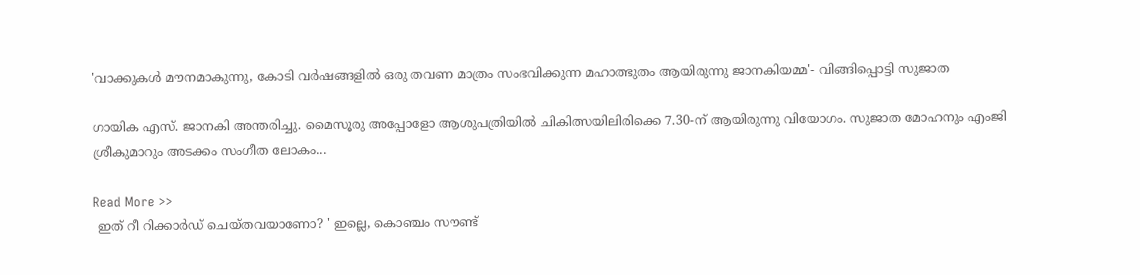'വാക്കുകൾ മൗനമാകുന്നു, കോടി വർഷങ്ങളിൽ ഒരു തവണ മാത്രം സംഭവിക്കുന്ന മഹാത്ഭുതം ആയിരുന്നു ജാനകിയമ്മ'- വിങ്ങിപ്പൊട്ടി സുജാത

ഗായിക എസ്. ജാനകി അന്തരിച്ചു. മൈസൂരു അപ്പോളോ ആശുപത്രിയിൽ ചികിത്സയിലിരിക്കെ 7.30-ന് ആയിരുന്നു വിയോഗം. സുജാത മോഹനും എംജി ശ്രീകുമാറും അടക്കം സംഗീത ലോകം...

Read More >>
 ഇത് റീ റിക്കാർഡ് ചെയ്തവയാണോ? ' ഇല്ലെ, കൊഞ്ചം സൗണ്ട്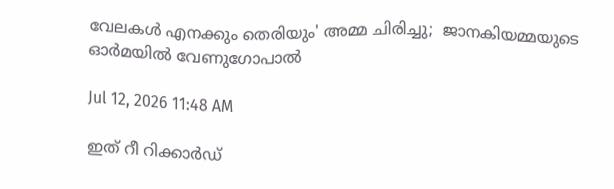വേലകൾ എനക്കും തെരിയും' അമ്മ ചിരിച്ചു;  ജാനകിയമ്മയുടെ ഓർമയിൽ വേണുഗോപാൽ

Jul 12, 2026 11:48 AM

ഇത് റീ റിക്കാർഡ്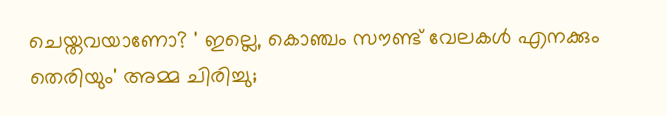ചെയ്തവയാണോ? ' ഇല്ലെ, കൊഞ്ചം സൗണ്ട് വേലകൾ എനക്കും തെരിയും' അമ്മ ചിരിച്ചു;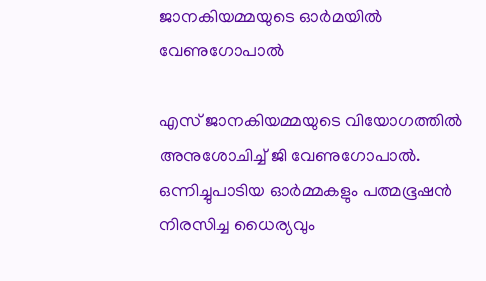ജാനകിയമ്മയുടെ ഓർമയിൽ വേണുഗോപാൽ

എസ് ജാനകിയമ്മയുടെ വിയോഗത്തിൽ അനുശോചിച്ച് ജി വേണുഗോപാൽ. ഒന്നിച്ചുപാടിയ ഓർമ്മകളും പത്മഭൂഷൻ നിരസിച്ച ധൈര്യവും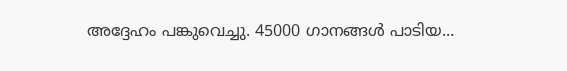അദ്ദേഹം പങ്കുവെച്ചു. 45000 ഗാനങ്ങൾ പാടിയ...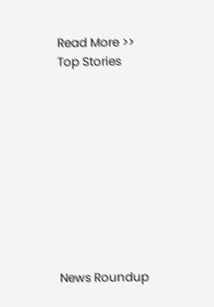Read More >>
Top Stories










News Roundup